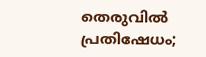തെരുവിൽ പ്രതിഷേധം;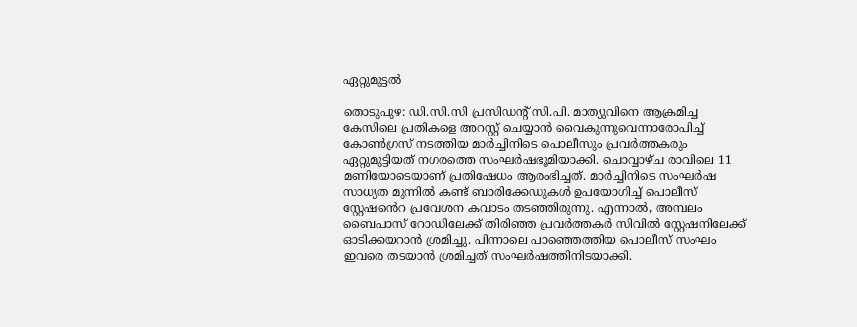ഏറ്റുമുട്ടൽ

തൊടുപുഴ: ഡി.സി.സി പ്രസിഡന്‍റ് സി.പി. മാത്യുവിനെ ആക്രമിച്ച കേസിലെ പ്രതികളെ അറസ്റ്റ് ചെയ്യാൻ വൈകുന്നുവെന്നാരോപിച്ച് കോൺഗ്രസ് നടത്തിയ മാർച്ചിനിടെ പൊലീസും പ്രവർത്തകരും ഏറ്റുമുട്ടിയത് നഗരത്തെ സംഘർഷഭൂമിയാക്കി. ചൊവ്വാഴ്ച രാവിലെ 11 മണിയോടെയാണ് പ്രതിഷേധം ആരംഭിച്ചത്. മാർച്ചിനിടെ സംഘർഷ സാധ്യത മുന്നിൽ കണ്ട് ബാരിക്കേഡുകൾ ഉപയോഗിച്ച് പൊലീസ് സ്റ്റേഷ‍‍ൻെറ പ്രവേശന കവാടം തടഞ്ഞിരുന്നു. എന്നാല്‍, അമ്പലം ബൈപാസ് റോഡിലേക്ക് തിരിഞ്ഞ പ്രവര്‍ത്തകര്‍ സിവില്‍ സ്റ്റേഷനിലേക്ക് ഓടിക്കയറാന്‍ ശ്രമിച്ചു. പിന്നാലെ പാഞ്ഞെത്തിയ പൊലീസ് സംഘം ഇവരെ തടയാന്‍ ശ്രമിച്ചത് സംഘർഷത്തിനിടയാക്കി.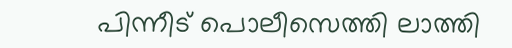പിന്നീട് പൊലീസെത്തി ലാത്തി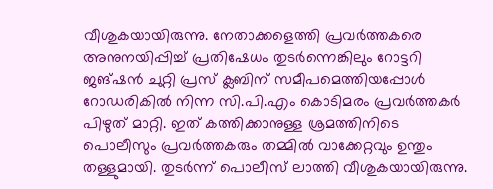വീശുകയായിരുന്നു. നേതാക്കളെത്തി പ്രവർത്തകരെ അനുനയിപ്പിച്ച് പ്രതിഷേധം തുടർന്നെങ്കിലും റോട്ടറി ജങ്ഷൻ ചുറ്റി പ്രസ് ക്ലബിന് സമീപമെത്തിയപ്പോള്‍ റോഡരികില്‍ നിന്ന സി.പി.എം കൊടിമരം പ്രവര്‍ത്തകര്‍ പിഴുത് മാറ്റി. ഇത് കത്തിക്കാനുള്ള ശ്രമത്തിനിടെ പൊലീസും പ്രവർത്തകരും തമ്മിൽ വാക്കേറ്റവും ഉന്തും തള്ളുമായി. തുടർന്ന് പൊലീസ് ലാത്തി വീശുകയായിരുന്നു.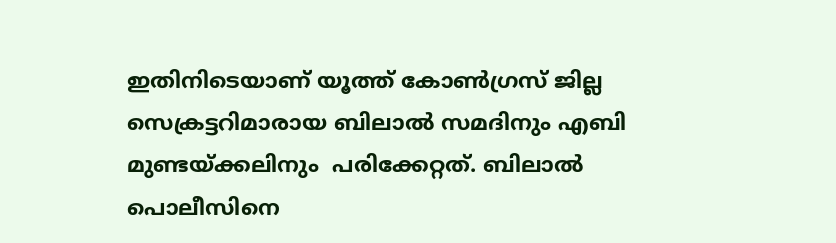ഇതിനിടെയാണ് യൂത്ത് കോൺഗ്രസ് ജില്ല സെക്രട്ടറിമാരായ ബിലാൽ സമദിനും എബി മുണ്ടയ്ക്കലിനും  പരിക്കേറ്റത്. ബിലാൽ പൊലീസിനെ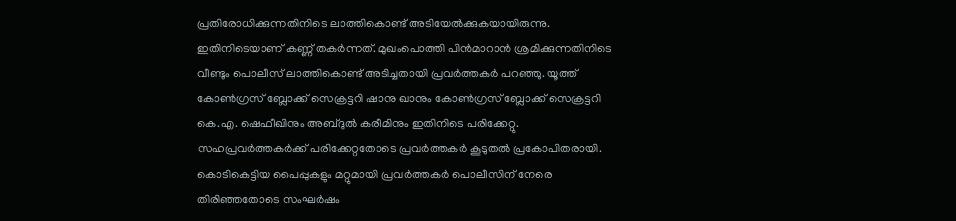പ്രതിരോധിക്കുന്നതിനിടെ ലാത്തികൊണ്ട് അടിയേൽക്കുകയായിരുന്നു. ഇതിനിടെയാണ് കണ്ണ് തകർന്നത്. മുഖംപൊത്തി പിൻമാറാൻ ശ്രമിക്കുന്നതിനിടെ വീണ്ടും പൊലീസ് ലാത്തികൊണ്ട് അടിച്ചതായി പ്രവർത്തകർ പറഞ്ഞു. യൂത്ത് കോൺഗ്രസ് ബ്ലോക്ക് സെക്രട്ടറി ഷാനു ഖാനും കോൺഗ്രസ് ബ്ലോക്ക് സെക്രട്ടറി കെ.എ. ഷെഫീഖിനും അബ്ദുൽ കരീമിനും ഇതിനിടെ പരിക്കേറ്റു. സഹപ്രവര്‍ത്തകർക്ക് പരിക്കേറ്റതോടെ പ്രവർത്തകർ കൂടുതൽ പ്രകോപിതരായി. കൊടികെട്ടിയ പൈപ്പുകളും മറ്റുമായി പ്രവര്‍ത്തകര്‍ പൊലീസിന് നേരെ തിരിഞ്ഞതോടെ സംഘർഷം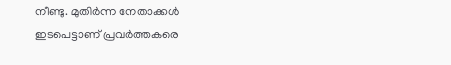നീണ്ടു. മുതിർന്ന നേതാക്കൾ ഇടപെട്ടാണ് പ്രവർത്തകരെ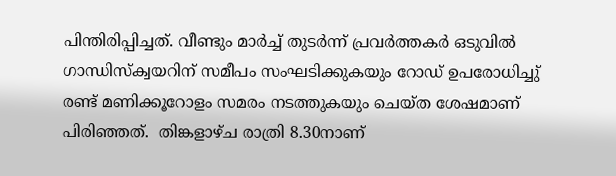പിന്തിരിപ്പിച്ചത്. വീണ്ടും മാർച്ച് തുടർന്ന് പ്രവർത്തകർ ഒടുവിൽ ഗാന്ധിസ്ക്വയറിന് സമീപം സംഘടിക്കുകയും റോഡ് ഉപരോധിച്ചു് രണ്ട് മണിക്കൂറോളം സമരം നടത്തുകയും ചെയ്ത ശേഷമാണ് പിരിഞ്ഞത്.  തിങ്കളാഴ്ച രാത്രി 8.30നാണ്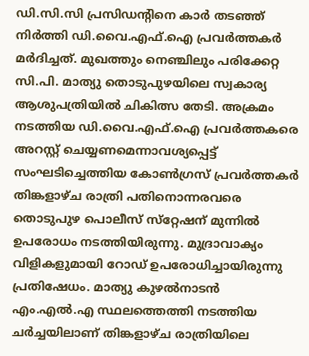ഡി.സി.സി പ്രസിഡന്‍റിനെ കാര്‍ തടഞ്ഞ് നിര്‍ത്തി ഡി.വൈ.എഫ്.ഐ പ്രവര്‍ത്തകര്‍ മര്‍ദിച്ചത്. മുഖത്തും നെഞ്ചിലും പരിക്കേറ്റ സി.പി. മാത്യു തൊടുപുഴയിലെ സ്വകാര്യ ആശുപത്രിയില്‍ ചികിത്സ തേടി. അക്രമം നടത്തിയ ഡി.വൈ.എഫ്.ഐ പ്രവര്‍ത്തകരെ അറസ്റ്റ് ചെയ്യണമെന്നാവശ്യപ്പെട്ട് സംഘടിച്ചെത്തിയ കോണ്‍ഗ്രസ് പ്രവര്‍ത്തകര്‍ തിങ്കളാഴ്ച രാത്രി പതിനൊന്നരവരെ തൊടുപുഴ പൊലീസ് സ്‌റ്റേഷന് മുന്നില്‍ ഉപരോധം നടത്തിയിരുന്നു. മുദ്രാവാക്യം വിളികളുമായി റോഡ് ഉപരോധിച്ചായിരുന്നു പ്രതിഷേധം. മാത്യു കുഴല്‍നാടന്‍ എം.എല്‍.എ സ്ഥലത്തെത്തി നടത്തിയ ചർച്ചയിലാണ് തിങ്കളാഴ്ച രാത്രിയിലെ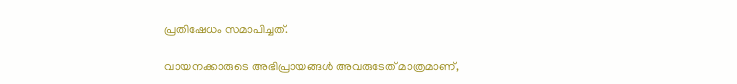പ്രതിഷേധം സമാപിച്ചത്.

വായനക്കാരുടെ അഭിപ്രായങ്ങള്‍ അവരുടേത് മാത്രമാണ്,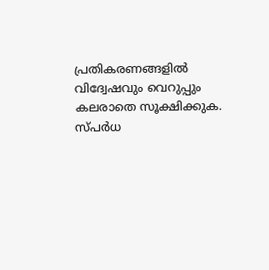പ്രതികരണങ്ങളിൽ വിദ്വേഷവും വെറുപ്പും കലരാതെ സൂക്ഷിക്കുക. സ്പർധ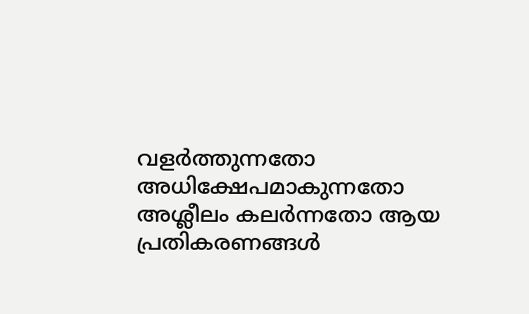വളർത്തുന്നതോ അധിക്ഷേപമാകുന്നതോ അശ്ലീലം കലർന്നതോ ആയ പ്രതികരണങ്ങൾ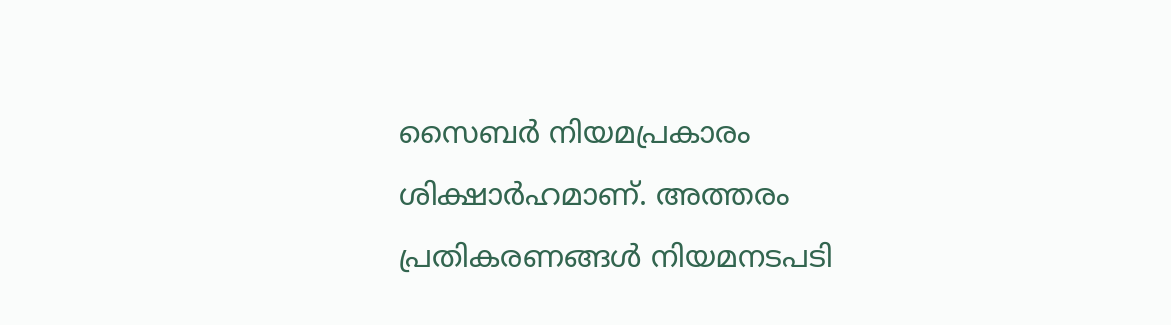സൈബർ നിയമപ്രകാരം ശിക്ഷാർഹമാണ്. അത്തരം പ്രതികരണങ്ങൾ നിയമനടപടി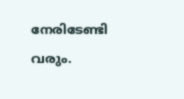നേരിടേണ്ടി വരും.